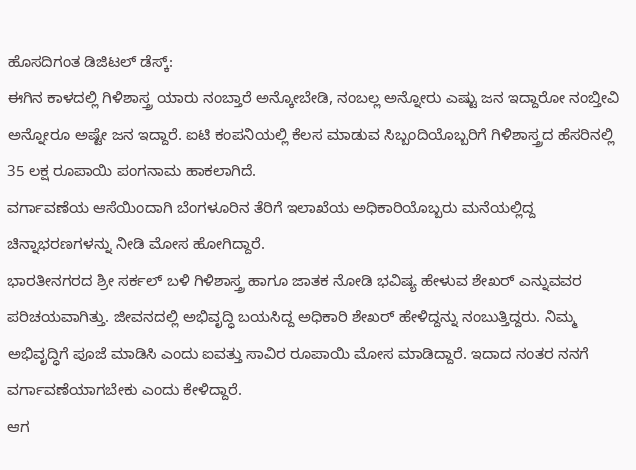ಹೊಸದಿಗಂತ ಡಿಜಿಟಲ್ ಡೆಸ್ಕ್:
ಈಗಿನ ಕಾಳದಲ್ಲಿ ಗಿಳಿಶಾಸ್ತ್ರ ಯಾರು ನಂಬ್ತಾರೆ ಅನ್ಕೋಬೇಡಿ, ನಂಬಲ್ಲ ಅನ್ನೋರು ಎಷ್ಟು ಜನ ಇದ್ದಾರೋ ನಂಬ್ತೀವಿ ಅನ್ನೋರೂ ಅಷ್ಟೇ ಜನ ಇದ್ದಾರೆ. ಐಟಿ ಕಂಪನಿಯಲ್ಲಿ ಕೆಲಸ ಮಾಡುವ ಸಿಬ್ಬಂದಿಯೊಬ್ಬರಿಗೆ ಗಿಳಿಶಾಸ್ತ್ರದ ಹೆಸರಿನಲ್ಲಿ 35 ಲಕ್ಷ ರೂಪಾಯಿ ಪಂಗನಾಮ ಹಾಕಲಾಗಿದೆ.
ವರ್ಗಾವಣೆಯ ಆಸೆಯಿಂದಾಗಿ ಬೆಂಗಳೂರಿನ ತೆರಿಗೆ ಇಲಾಖೆಯ ಅಧಿಕಾರಿಯೊಬ್ಬರು ಮನೆಯಲ್ಲಿದ್ದ ಚಿನ್ನಾಭರಣಗಳನ್ನು ನೀಡಿ ಮೋಸ ಹೋಗಿದ್ದಾರೆ.
ಭಾರತೀನಗರದ ಶ್ರೀ ಸರ್ಕಲ್ ಬಳಿ ಗಿಳಿಶಾಸ್ತ್ರ ಹಾಗೂ ಜಾತಕ ನೋಡಿ ಭವಿಷ್ಯ ಹೇಳುವ ಶೇಖರ್ ಎನ್ನುವವರ ಪರಿಚಯವಾಗಿತ್ತು. ಜೀವನದಲ್ಲಿ ಅಭಿವೃದ್ಧಿ ಬಯಸಿದ್ದ ಅಧಿಕಾರಿ ಶೇಖರ್ ಹೇಳಿದ್ದನ್ನು ನಂಬುತ್ತಿದ್ದರು. ನಿಮ್ಮ ಅಭಿವೃದ್ಧಿಗೆ ಪೂಜೆ ಮಾಡಿಸಿ ಎಂದು ಐವತ್ತು ಸಾವಿರ ರೂಪಾಯಿ ಮೋಸ ಮಾಡಿದ್ದಾರೆ. ಇದಾದ ನಂತರ ನನಗೆ ವರ್ಗಾವಣೆಯಾಗಬೇಕು ಎಂದು ಕೇಳಿದ್ದಾರೆ.
ಆಗ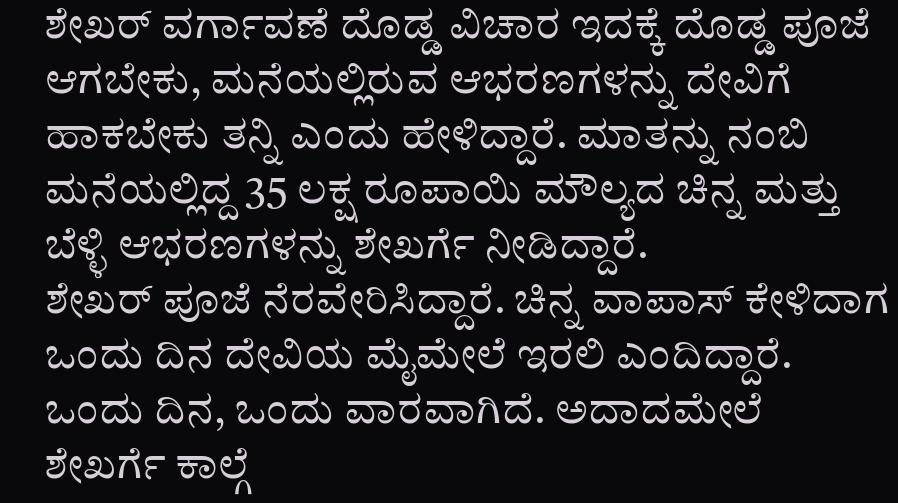ಶೇಖರ್ ವರ್ಗಾವಣೆ ದೊಡ್ಡ ವಿಚಾರ ಇದಕ್ಕೆ ದೊಡ್ಡ ಪೂಜೆ ಆಗಬೇಕು, ಮನೆಯಲ್ಲಿರುವ ಆಭರಣಗಳನ್ನು ದೇವಿಗೆ ಹಾಕಬೇಕು ತನ್ನಿ ಎಂದು ಹೇಳಿದ್ದಾರೆ. ಮಾತನ್ನು ನಂಬಿ ಮನೆಯಲ್ಲಿದ್ದ 35 ಲಕ್ಷ ರೂಪಾಯಿ ಮೌಲ್ಯದ ಚಿನ್ನ ಮತ್ತು ಬೆಳ್ಳಿ ಆಭರಣಗಳನ್ನು ಶೇಖರ್ಗೆ ನೀಡಿದ್ದಾರೆ.
ಶೇಖರ್ ಪೂಜೆ ನೆರವೇರಿಸಿದ್ದಾರೆ. ಚಿನ್ನ ವಾಪಾಸ್ ಕೇಳಿದಾಗ ಒಂದು ದಿನ ದೇವಿಯ ಮೈಮೇಲೆ ಇರಲಿ ಎಂದಿದ್ದಾರೆ. ಒಂದು ದಿನ, ಒಂದು ವಾರವಾಗಿದೆ. ಅದಾದಮೇಲೆ ಶೇಖರ್ಗೆ ಕಾಲ್ಗೆ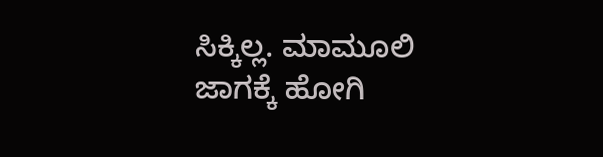ಸಿಕ್ಕಿಲ್ಲ. ಮಾಮೂಲಿ ಜಾಗಕ್ಕೆ ಹೋಗಿ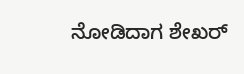ನೋಡಿದಾಗ ಶೇಖರ್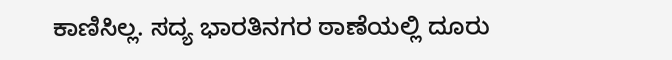ಕಾಣಿಸಿಲ್ಲ. ಸದ್ಯ ಭಾರತಿನಗರ ಠಾಣೆಯಲ್ಲಿ ದೂರು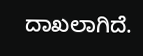ದಾಖಲಾಗಿದೆ.